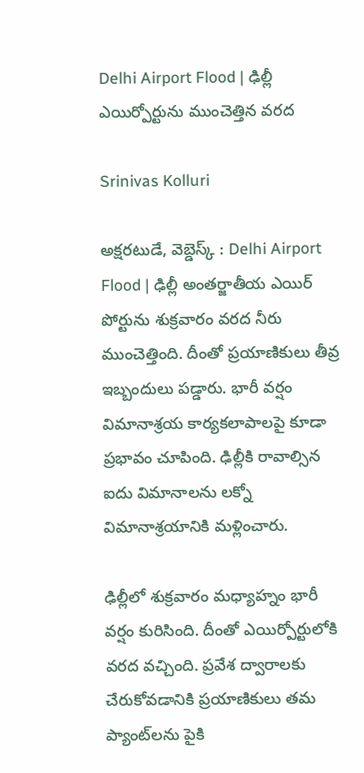Delhi Airport Flood | ఢిల్లీ ఎయిర్పోర్టును ముంచెత్తిన వరద

Srinivas Kolluri

అక్షరటుడే, వెబ్డెస్క్ : Delhi Airport Flood | ఢిల్లీ అంతర్జాతీయ ఎయిర్ పోర్టును శుక్రవారం వరద నీరు ముంచెత్తింది. దీంతో ప్రయాణికులు తీవ్ర ఇబ్బందులు పడ్డారు. భారీ వర్షం విమానాశ్రయ కార్యకలాపాలపై కూడా ప్రభావం చూపింది. ఢిల్లీకి రావాల్సిన ఐదు విమానాలను లక్నో విమానాశ్రయానికి మళ్లించారు.

ఢిల్లీలో శుక్రవారం మధ్యాహ్నం భారీ వర్షం కురిసింది. దీంతో ఎయిర్పోర్టులోకి వరద వచ్చింది. ప్రవేశ ద్వారాలకు చేరుకోవడానికి ప్రయాణికులు తమ ప్యాంట్‌లను పైకి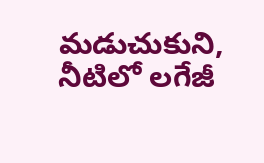మడుచుకుని, నీటిలో లగేజీ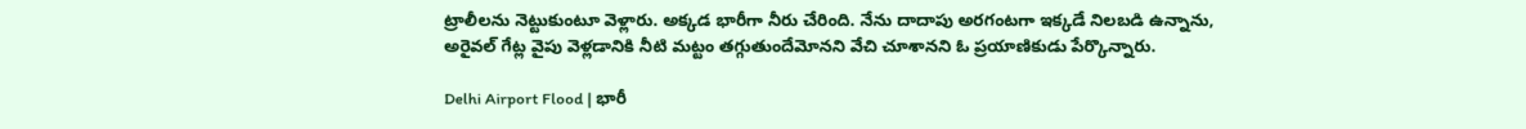ట్రాలీలను నెట్టుకుంటూ వెళ్లారు. అక్కడ భారీగా నీరు చేరింది. నేను దాదాపు అరగంటగా ఇక్కడే నిలబడి ఉన్నాను, అరైవల్ గేట్ల వైపు వెళ్లడానికి నీటి మట్టం తగ్గుతుందేమోనని వేచి చూశానని ఓ ప్రయాణికుడు పేర్కొన్నారు.

Delhi Airport Flood | భారీ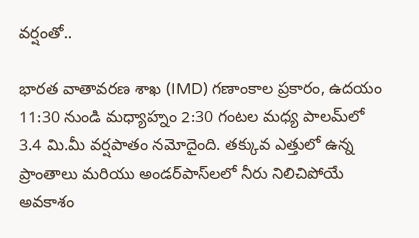వర్షంతో..

భారత వాతావరణ శాఖ (IMD) గణాంకాల ప్రకారం, ఉదయం 11:30 నుండి మధ్యాహ్నం 2:30 గంటల మధ్య పాలమ్‌లో 3.4 మి.మీ వర్షపాతం నమోదైంది. తక్కువ ఎత్తులో ఉన్న ప్రాంతాలు మరియు అండర్‌పాస్‌లలో నీరు నిలిచిపోయే అవకాశం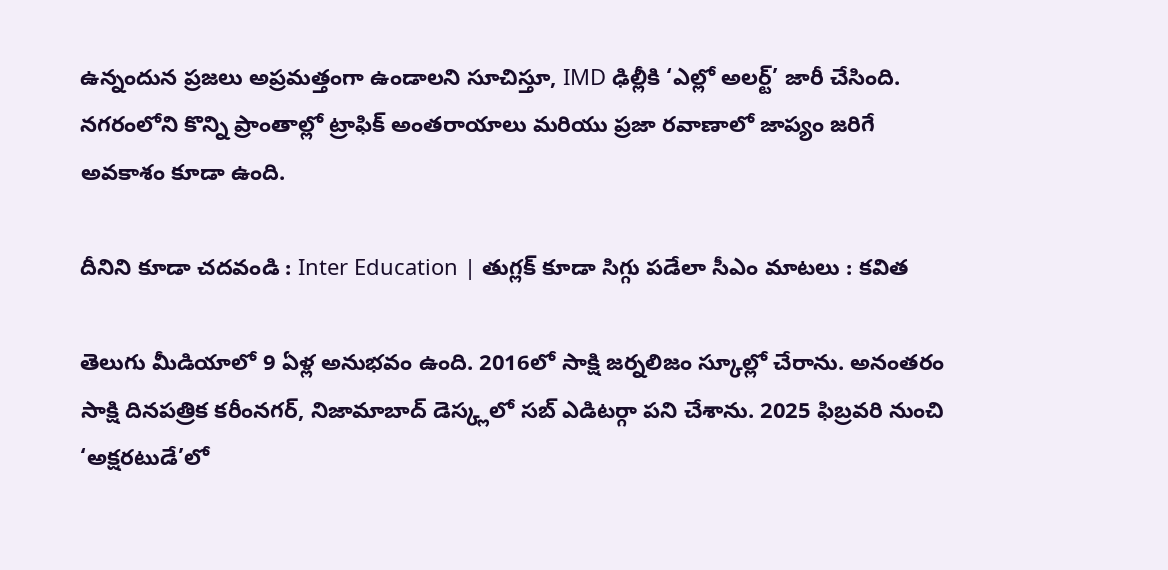ఉన్నందున ప్రజలు అప్రమత్తంగా ఉండాలని సూచిస్తూ, IMD ఢిల్లీకి ‘ఎల్లో అలర్ట్’ జారీ చేసింది. నగరంలోని కొన్ని ప్రాంతాల్లో ట్రాఫిక్ అంతరాయాలు మరియు ప్రజా రవాణాలో జాప్యం జరిగే అవకాశం కూడా ఉంది.

దీనిని కూడా చదవండి : Inter Education | తుగ్లక్ కూడా సిగ్గు పడేలా సీఎం మాటలు : కవిత

తెలుగు మీడియాలో 9 ఏళ్ల అనుభవం ఉంది. 2016లో సాక్షి జర్నలిజం స్కూల్లో చేరాను. అనంతరం సాక్షి దినపత్రిక కరీంనగర్, నిజామాబాద్ డెస్క్లలో సబ్ ఎడిటర్గా పని చేశాను. 2025 ఫిబ్రవరి నుంచి ‘అక్షరటుడే’లో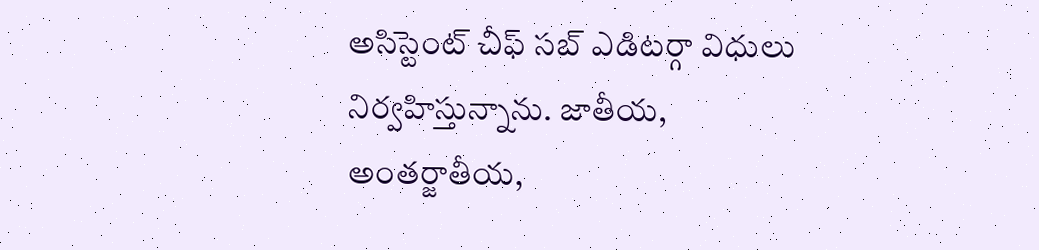అసిస్టెంట్ చీఫ్ సబ్ ఎడిటర్గా విధులు నిర్వహిస్తున్నాను. జాతీయ, అంతర్జాతీయ,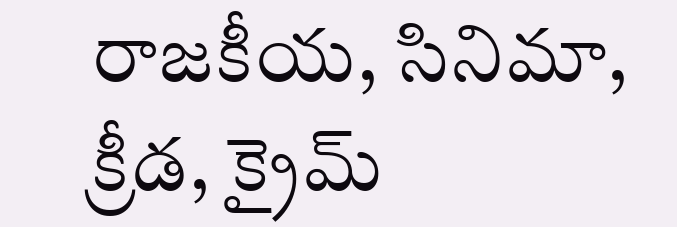రాజకీయ, సినిమా, క్రీడ, క్రైమ్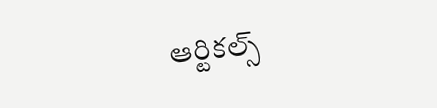ఆర్టికల్స్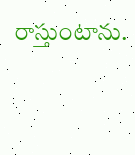రాస్తుంటాను.